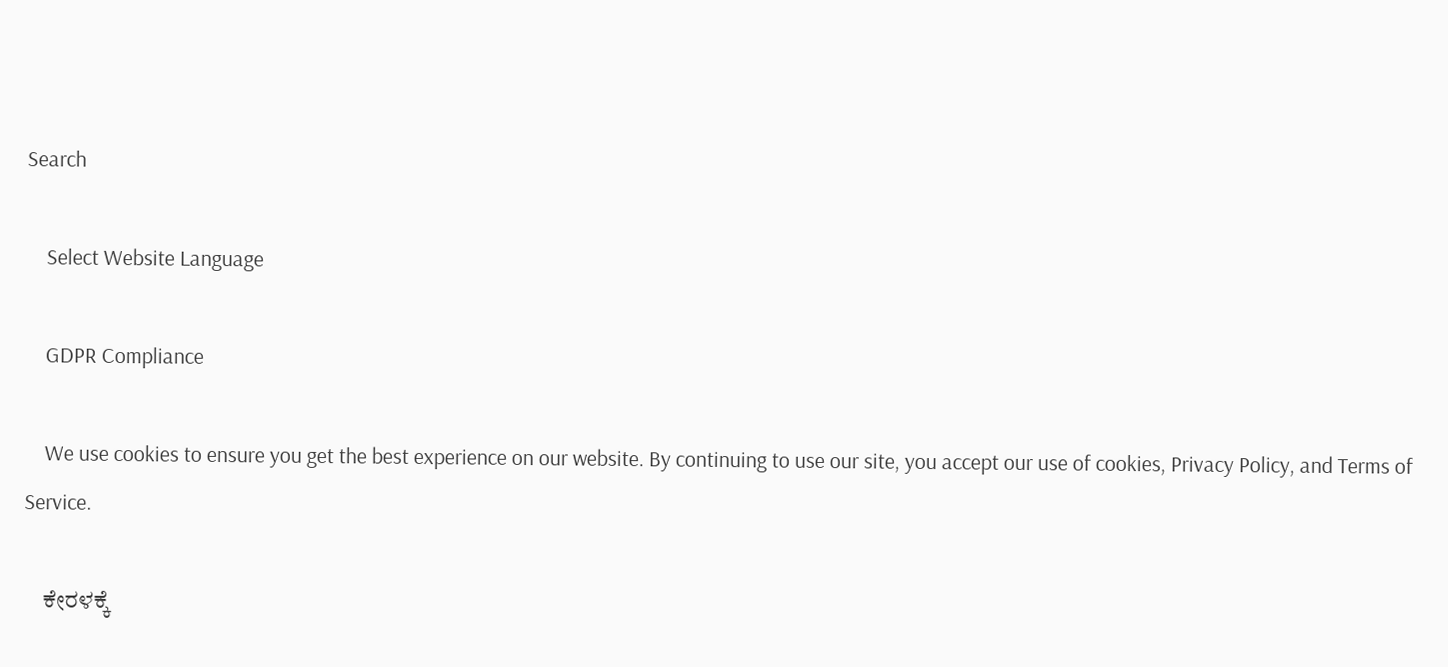Search

    Select Website Language

    GDPR Compliance

    We use cookies to ensure you get the best experience on our website. By continuing to use our site, you accept our use of cookies, Privacy Policy, and Terms of Service.

    ಕೇರಳಕ್ಕೆ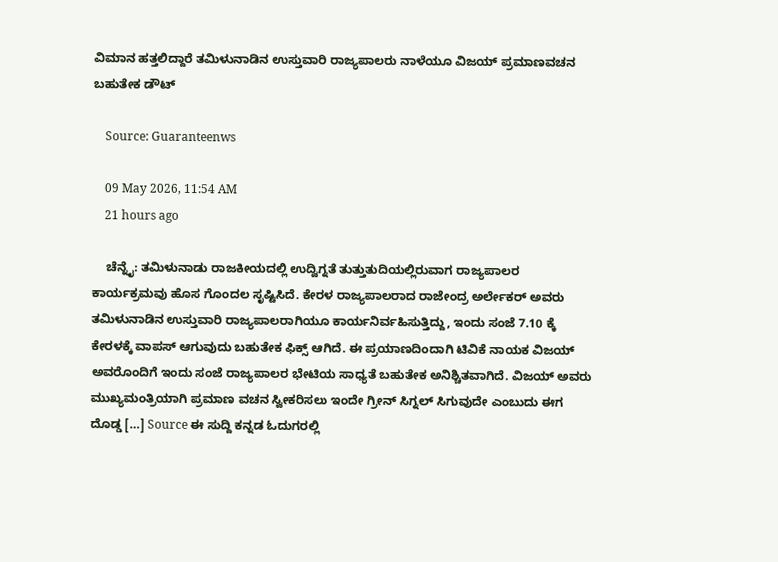ವಿಮಾನ ಹತ್ತಲಿದ್ದಾರೆ ತಮಿಳುನಾಡಿನ ಉಸ್ತುವಾರಿ ರಾಜ್ಯಪಾಲರು ನಾಳೆಯೂ ವಿಜಯ್‌ ಪ್ರಮಾಣವಚನ ಬಹುತೇಕ ಡೌಟ್‌

    Source: Guaranteenws

    09 May 2026, 11:54 AM
    21 hours ago

    ಚೆನ್ನೈ: ತಮಿಳುನಾಡು ರಾಜಕೀಯದಲ್ಲಿ ಉದ್ವಿಗ್ನತೆ ತುತ್ತುತುದಿಯಲ್ಲಿರುವಾಗ ರಾಜ್ಯಪಾಲರ ಕಾರ್ಯಕ್ರಮವು ಹೊಸ ಗೊಂದಲ ಸೃಷ್ಟಿಸಿದೆ. ಕೇರಳ ರಾಜ್ಯಪಾಲರಾದ ರಾಜೇಂದ್ರ ಅರ್ಲೇಕರ್ ಅವರು ತಮಿಳುನಾಡಿನ ಉಸ್ತುವಾರಿ ರಾಜ್ಯಪಾಲರಾಗಿಯೂ ಕಾರ್ಯನಿರ್ವಹಿಸುತ್ತಿದ್ದು, ಇಂದು ಸಂಜೆ 7.10 ಕ್ಕೆ ಕೇರಳಕ್ಕೆ ವಾಪಸ್ ಆಗುವುದು ಬಹುತೇಕ ಫಿಕ್ಸ್‌ ಆಗಿದೆ. ಈ ಪ್ರಯಾಣದಿಂದಾಗಿ ಟಿವಿಕೆ ನಾಯಕ ವಿಜಯ್ ಅವರೊಂದಿಗೆ ಇಂದು ಸಂಜೆ ರಾಜ್ಯಪಾಲರ ಭೇಟಿಯ ಸಾಧ್ಯತೆ ಬಹುತೇಕ ಅನಿಶ್ಚಿತವಾಗಿದೆ. ವಿಜಯ್ ಅವರು ಮುಖ್ಯಮಂತ್ರಿಯಾಗಿ ಪ್ರಮಾಣ ವಚನ ಸ್ವೀಕರಿಸಲು ಇಂದೇ ಗ್ರೀನ್ ಸಿಗ್ನಲ್ ಸಿಗುವುದೇ ಎಂಬುದು ಈಗ ದೊಡ್ಡ […] Source ಈ ಸುದ್ದಿ ಕನ್ನಡ ಓದುಗರಲ್ಲಿ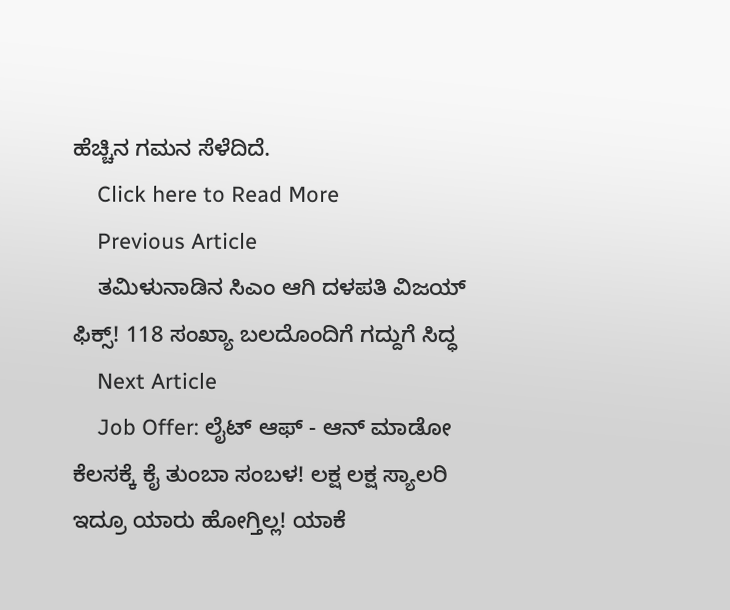ಹೆಚ್ಚಿನ ಗಮನ ಸೆಳೆದಿದೆ.
    Click here to Read More
    Previous Article
    ತಮಿಳುನಾಡಿನ ಸಿಎಂ ಆಗಿ ದಳಪತಿ ವಿಜಯ್ ಫಿಕ್ಸ್! 118 ಸಂಖ್ಯಾ ಬಲದೊಂದಿಗೆ ಗದ್ದುಗೆ ಸಿದ್ಧ
    Next Article
    Job Offer: ಲೈಟ್ ಆಫ್ - ಆನ್ ಮಾಡೋ ಕೆಲಸಕ್ಕೆ ಕೈ ತುಂಬಾ ಸಂಬಳ! ಲಕ್ಷ ಲಕ್ಷ ಸ್ಯಾಲರಿ ಇದ್ರೂ ಯಾರು ಹೋಗ್ತಿಲ್ಲ! ಯಾಕೆ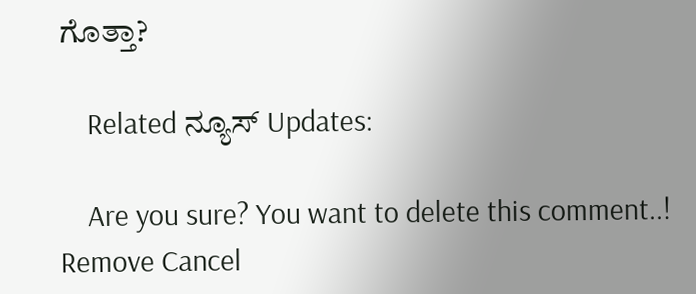ಗೊತ್ತಾ?

    Related ನ್ಯೂಸ್ Updates:

    Are you sure? You want to delete this comment..! Remove Cancel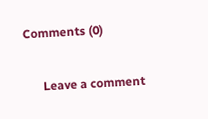Comments (0)

      Leave a comment